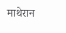माथेरान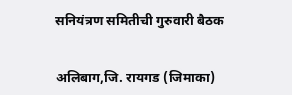सनियंत्रण समितीची गुरुवारी बैठक


अलिबाग,जि. रायगड (जिमाका)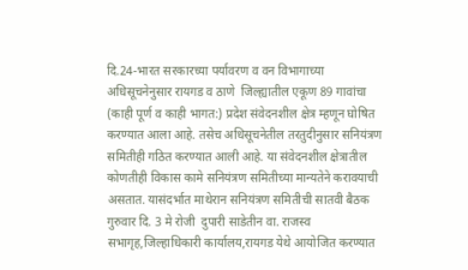दि.24-भारत सरकारच्या पर्यावरण व वन विभागाच्या अधिसूचनेनुसार रायगड व ठाणे  जिल्ह्यातील एकूण 89 गावांचा (काही पूर्ण व काही भागत:) प्रदेश संवेदनशील क्षेत्र म्हणून घोषित करण्यात आला आहे. तसेच अधिसूचनेतील तरतुदीनुसार सनियंत्रण समितीही गठित करण्यात आली आहे. या संवेदनशील क्षेत्रातील कोणतीही विकास कामे सनियंत्रण समितीच्या मान्यतेने करावयाची असतात. यासंदर्भात माथेरान सनियंत्रण समितीची सातवी बैठक गुरुवार दि. 3 मे रोजी  दुपारी साडेतीन वा. राजस्व सभागृह,जिल्हाधिकारी कार्यालय,रायगड येथे आयोजित करण्यात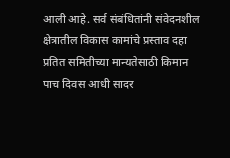आली आहे. सर्व संबंधितांनी संवेदनशील क्षेत्रातील विकास कामांचे प्रस्ताव दहा प्रतित समितीच्या मान्यतेसाठी किमान पाच दिवस आधी सादर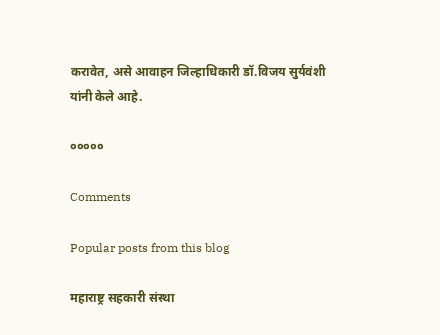करावेत, असे आवाहन जिल्हाधिकारी डॉ.विजय सुर्यवंशी यांनी केले आहे.

०००००

Comments

Popular posts from this blog

महाराष्ट्र सहकारी संस्था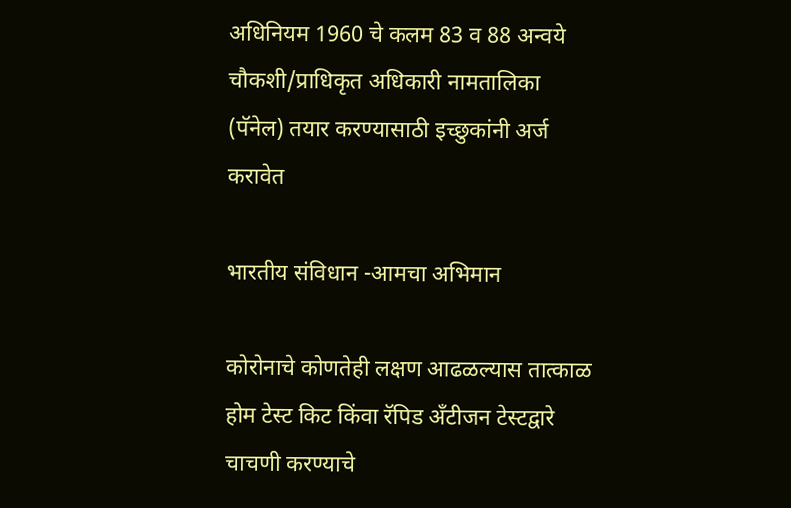अधिनियम 1960 चे कलम 83 व 88 अन्वये चौकशी/प्राधिकृत अधिकारी नामतालिका (पॅनेल) तयार करण्यासाठी इच्छुकांनी अर्ज करावेत

भारतीय संविधान -आमचा अभिमान

कोरोनाचे कोणतेही लक्षण आढळल्यास तात्काळ होम टेस्ट किट किंवा रॅपिड अँटीजन टेस्टद्वारे चाचणी करण्याचे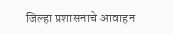जिल्हा प्रशासनाचे आवाहन